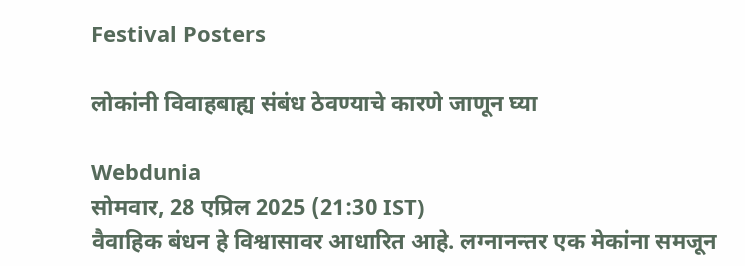Festival Posters

लोकांनी विवाहबाह्य संबंध ठेवण्याचे कारणे जाणून घ्या

Webdunia
सोमवार, 28 एप्रिल 2025 (21:30 IST)
वैवाहिक बंधन हे विश्वासावर आधारित आहे. लग्नानन्तर एक मेकांना समजून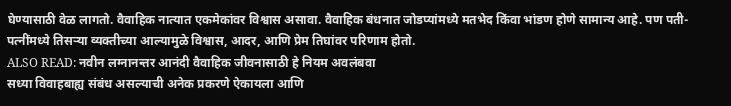घेण्यासाठी वेळ लागतो. वैवाहिक नात्यात एकमेकांवर विश्वास असावा. वैवाहिक बंधनात जोडप्यांमध्ये मतभेद किंवा भांडण होणे सामान्य आहे. पण पती-पत्नींमध्ये तिसऱ्या व्यक्तीच्या आल्यामुळे विश्वास, आदर, आणि प्रेम तिघांवर परिणाम होतो.
ALSO READ: नवीन लग्नानन्तर आनंदी वैवाहिक जीवनासाठी हे नियम अवलंबवा
सध्या विवाहबाह्य संबंध असल्याची अनेक प्रकरणे ऐकायला आणि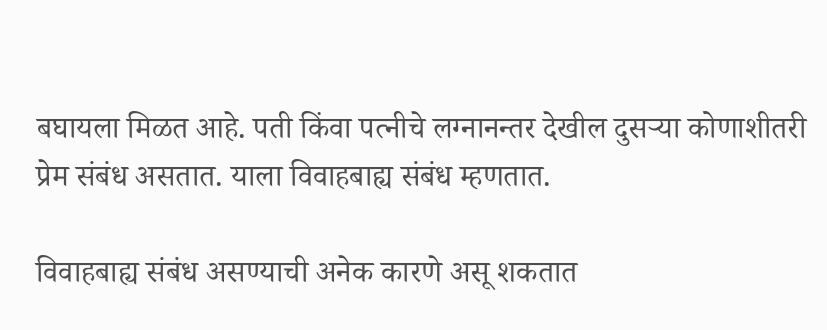बघायला मिळत आहे. पती किंवा पत्नीचे लग्नानन्तर देखील दुसऱ्या कोणाशीतरी प्रेम संबंध असतात. याला विवाहबाह्य संबंध म्हणतात.

विवाहबाह्य संबंध असण्याची अनेक कारणे असू शकतात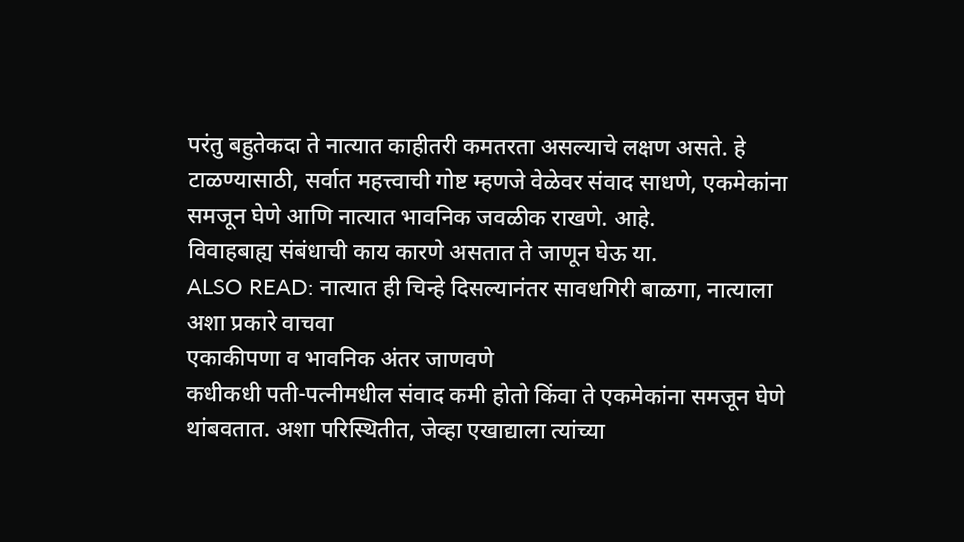परंतु बहुतेकदा ते नात्यात काहीतरी कमतरता असल्याचे लक्षण असते. हे टाळण्यासाठी, सर्वात महत्त्वाची गोष्ट म्हणजे वेळेवर संवाद साधणे, एकमेकांना समजून घेणे आणि नात्यात भावनिक जवळीक राखणे. आहे.
विवाहबाह्य संबंधाची काय कारणे असतात ते जाणून घेऊ या.
ALSO READ: नात्यात ही चिन्हे दिसल्यानंतर सावधगिरी बाळगा, नात्याला अशा प्रकारे वाचवा
एकाकीपणा व भावनिक अंतर जाणवणे
कधीकधी पती-पत्नीमधील संवाद कमी होतो किंवा ते एकमेकांना समजून घेणे थांबवतात. अशा परिस्थितीत, जेव्हा एखाद्याला त्यांच्या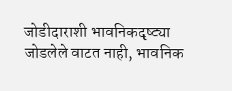जोडीदाराशी भावनिकदृष्ट्या जोडलेले वाटत नाही, भावनिक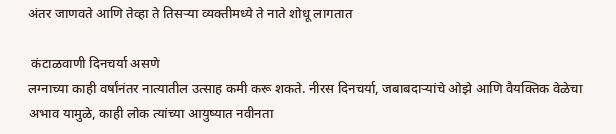अंतर जाणवते आणि तेव्हा ते तिसऱ्या व्यक्तीमध्ये ते नाते शोधू लागतात

 कंटाळवाणी दिनचर्या असणे
लग्नाच्या काही वर्षांनंतर नात्यातील उत्साह कमी करू शकते. नीरस दिनचर्या, जबाबदाऱ्यांचे ओझे आणि वैयक्तिक वेळेचा अभाव यामुळे, काही लोक त्यांच्या आयुष्यात नवीनता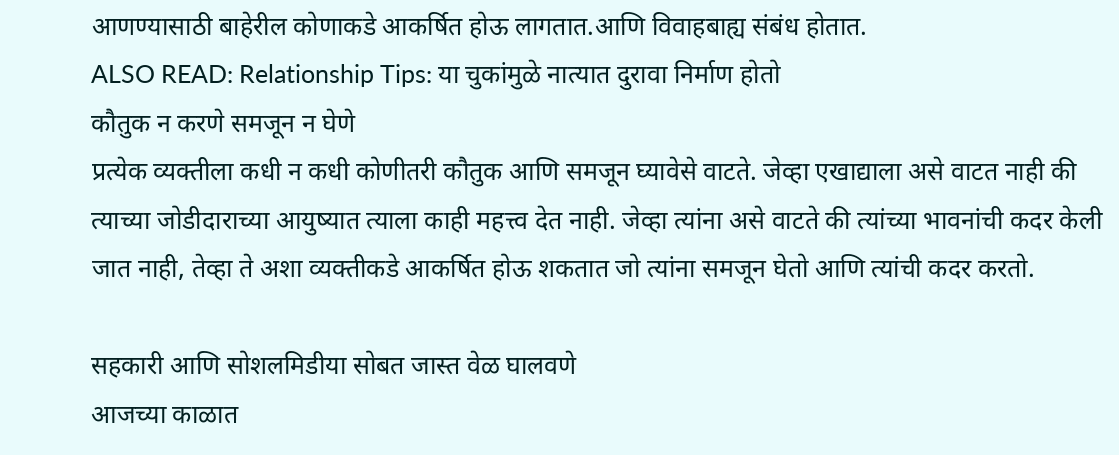आणण्यासाठी बाहेरील कोणाकडे आकर्षित होऊ लागतात.आणि विवाहबाह्य संबंध होतात.
ALSO READ: Relationship Tips: या चुकांमुळे नात्यात दुरावा निर्माण होतो
कौतुक न करणे समजून न घेणे
प्रत्येक व्यक्तीला कधी न कधी कोणीतरी कौतुक आणि समजून घ्यावेसे वाटते. जेव्हा एखाद्याला असे वाटत नाही की त्याच्या जोडीदाराच्या आयुष्यात त्याला काही महत्त्व देत नाही. जेव्हा त्यांना असे वाटते की त्यांच्या भावनांची कदर केली जात नाही, तेव्हा ते अशा व्यक्तीकडे आकर्षित होऊ शकतात जो त्यांना समजून घेतो आणि त्यांची कदर करतो.

सहकारी आणि सोशलमिडीया सोबत जास्त वेळ घालवणे
आजच्या काळात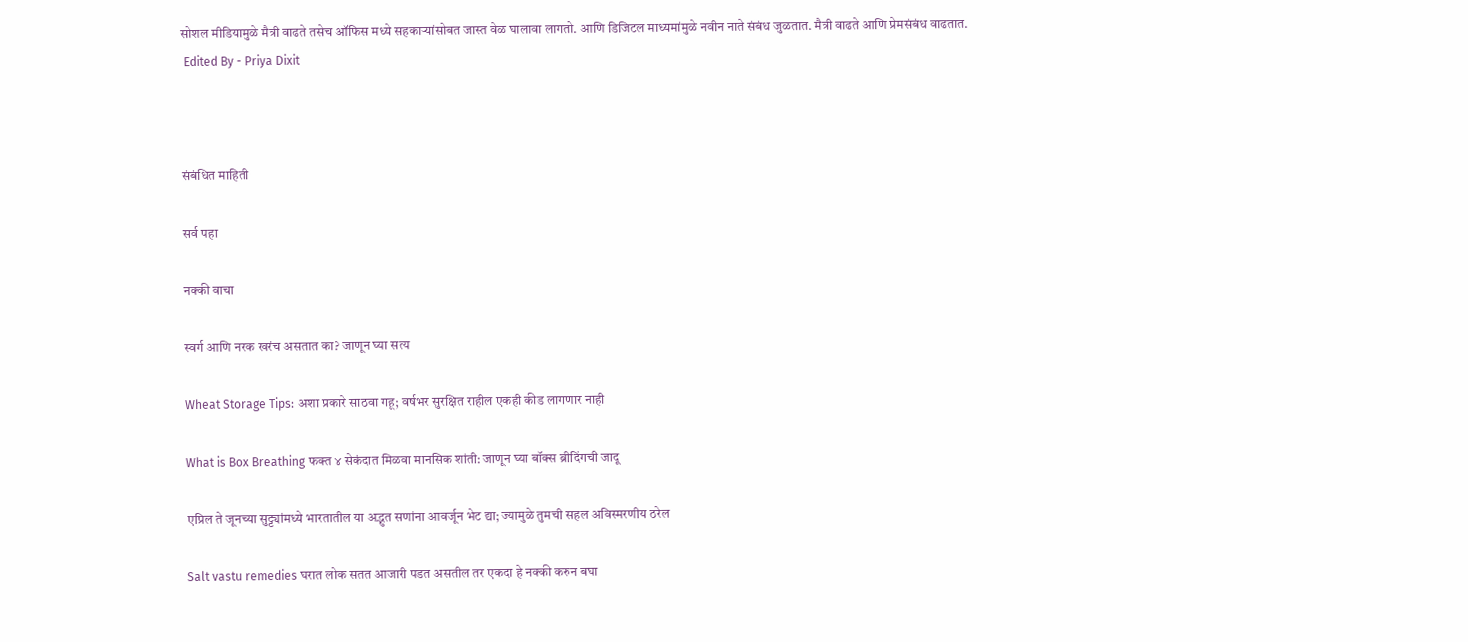सोशल मीडियामुळे मैत्री वाढते तसेच ऑफिस मध्ये सहकाऱ्यांसोबत जास्त वेळ घालावा लागतो. आणि डिजिटल माध्यमांमुळे नवीन नाते संबंध जुळतात. मैत्री वाढते आणि प्रेमसंबंध वाढतात.
 Edited By - Priya Dixit



संबंधित माहिती

सर्व पहा

नक्की वाचा

स्वर्ग आणि नरक खरंच असतात का? जाणून घ्या सत्य

Wheat Storage Tips: अशा प्रकारे साठवा गहू; वर्षभर सुरक्षित राहील एकही कीड लागणार नाही

What is Box Breathing फक्त ४ सेकंदात मिळवा मानसिक शांती: जाणून घ्या बॉक्स ब्रीदिंगची जादू

एप्रिल ते जूनच्या सुट्ट्यांमध्ये भारतातील या अद्भुत सणांना आवर्जून भेट द्या; ज्यामुळे तुमची सहल अविस्मरणीय ठरेल

Salt vastu remedies घरात लोक सतत आजारी पडत असतील तर एकदा हे नक्की करुन बघा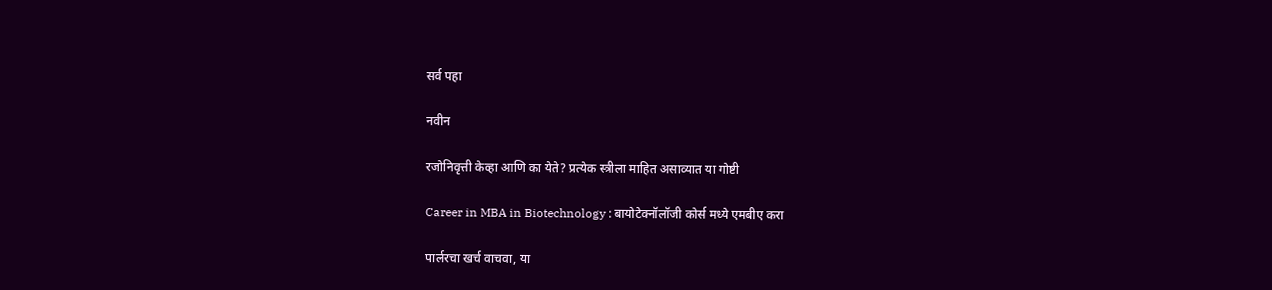सर्व पहा

नवीन

रजोनिवृत्ती केव्हा आणि का येते? प्रत्येक स्त्रीला माहित असाव्यात या गोष्टी

Career in MBA in Biotechnology : बायोटेक्नॉलॉजी कोर्स मध्ये एमबीए करा

पार्लरचा खर्च वाचवा, या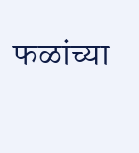फळांच्या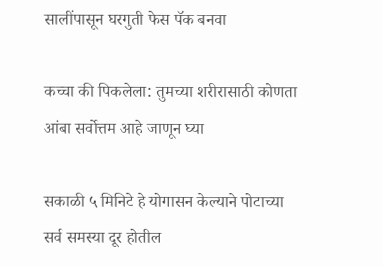सालींपासून घरगुती फेस पॅक बनवा

कच्चा की पिकलेला: तुमच्या शरीरासाठी कोणता आंबा सर्वोत्तम आहे जाणून घ्या

सकाळी ५ मिनिटे हे योगासन केल्याने पोटाच्या सर्व समस्या दूर होतील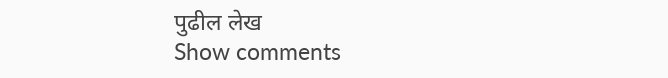पुढील लेख
Show comments